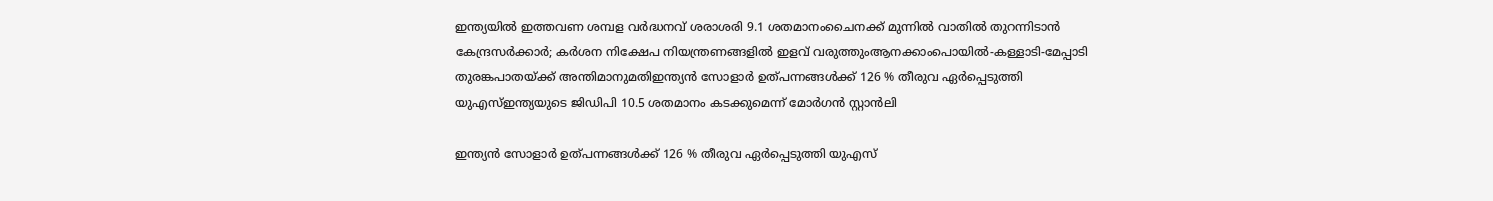ഇന്ത്യയിൽ ഇത്തവണ ശമ്പള വർദ്ധനവ് ശരാശരി 9.1 ശതമാനംചൈനക്ക് മുന്നിൽ വാതിൽ തുറന്നിടാൻ കേന്ദ്രസർക്കാർ; കർശന നിക്ഷേപ നിയന്ത്രണങ്ങളിൽ ഇളവ് വരുത്തുംആനക്കാംപൊയിൽ-കള്ളാടി-മേപ്പാടി തുരങ്കപാതയ്ക്ക് അന്തിമാനുമതിഇന്ത്യൻ സോളാർ ഉത്പന്നങ്ങൾക്ക് 126 % തീരുവ ഏർപ്പെടുത്തി യുഎസ്ഇന്ത്യയുടെ ജിഡിപി 10.5 ശതമാനം കടക്കുമെന്ന് മോര്‍ഗന്‍ സ്റ്റാന്‍ലി

ഇന്ത്യൻ സോളാർ ഉത്പന്നങ്ങൾക്ക് 126 % തീരുവ ഏർപ്പെടുത്തി യുഎസ്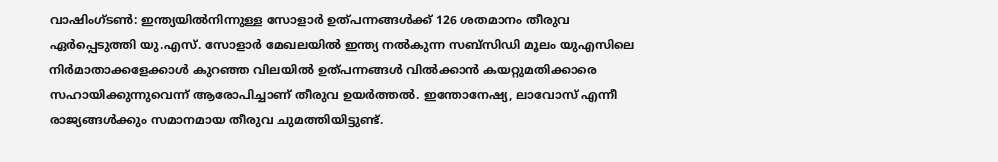വാഷിംഗ്‌ടൺ: ഇന്ത്യയിൽനിന്നുള്ള സോളാർ ഉത്പന്നങ്ങൾക്ക് 126 ശതമാനം തീരുവ ഏർപ്പെടുത്തി യു.എസ്. സോളാർ മേഖലയിൽ ഇന്ത്യ നൽകുന്ന സബ്‌സിഡി മൂലം യുഎസിലെ നിർമാതാക്കളേക്കാൾ കുറഞ്ഞ വിലയിൽ ഉത്പന്നങ്ങൾ വിൽക്കാൻ കയറ്റുമതിക്കാരെ സഹായിക്കുന്നുവെന്ന് ആരോപിച്ചാണ് തീരുവ ഉയർത്തൽ. ഇന്തോനേഷ്യ, ലാവോസ് എന്നീ രാജ്യങ്ങൾക്കും സമാനമായ തീരുവ ചുമത്തിയിട്ടുണ്ട്.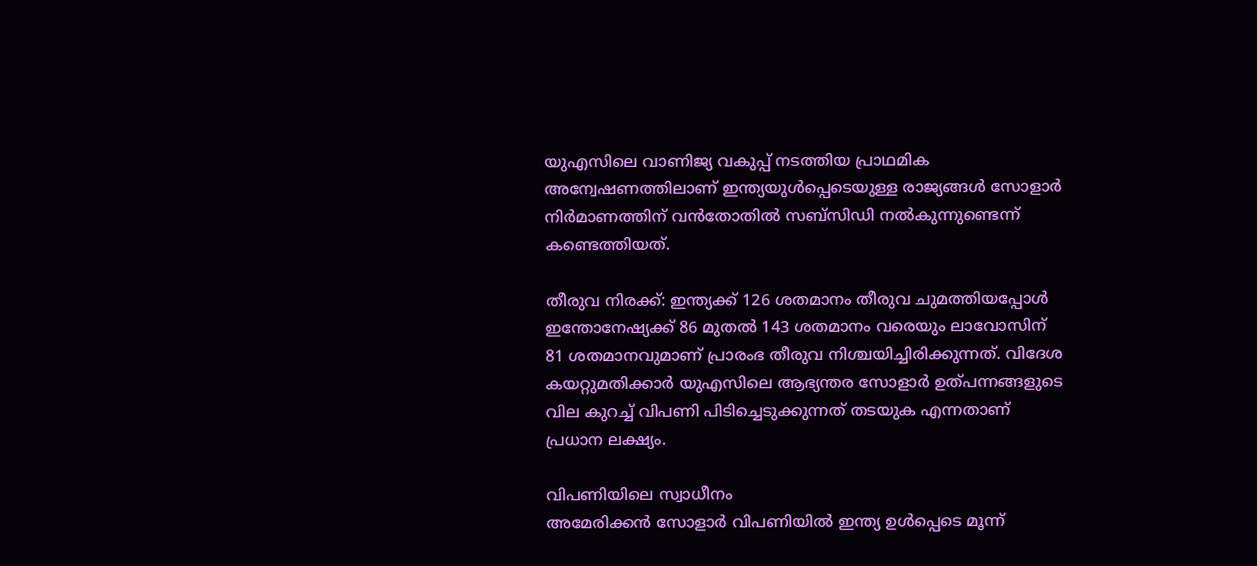യുഎസിലെ വാണിജ്യ വകുപ്പ് നടത്തിയ പ്രാഥമിക അന്വേഷണത്തിലാണ് ഇന്ത്യയുൾപ്പെടെയുള്ള രാജ്യങ്ങൾ സോളാർ നിർമാണത്തിന് വൻതോതിൽ സബ്സിഡി നൽകുന്നുണ്ടെന്ന് കണ്ടെത്തിയത്.

തീരുവ നിരക്ക്: ഇന്ത്യക്ക് 126 ശതമാനം തീരുവ ചുമത്തിയപ്പോൾ ഇന്തോനേഷ്യക്ക് 86 മുതൽ 143 ശതമാനം വരെയും ലാവോസിന് 81 ശതമാനവുമാണ് പ്രാരംഭ തീരുവ നിശ്ചയിച്ചിരിക്കുന്നത്. വിദേശ കയറ്റുമതിക്കാർ യുഎസിലെ ആഭ്യന്തര സോളാർ ഉത്പന്നങ്ങളുടെ വില കുറച്ച് വിപണി പിടിച്ചെടുക്കുന്നത് തടയുക എന്നതാണ് പ്രധാന ലക്ഷ്യം.

വിപണിയിലെ സ്വാധീനം
അമേരിക്കൻ സോളാർ വിപണിയിൽ ഇന്ത്യ ഉൾപ്പെടെ മൂന്ന്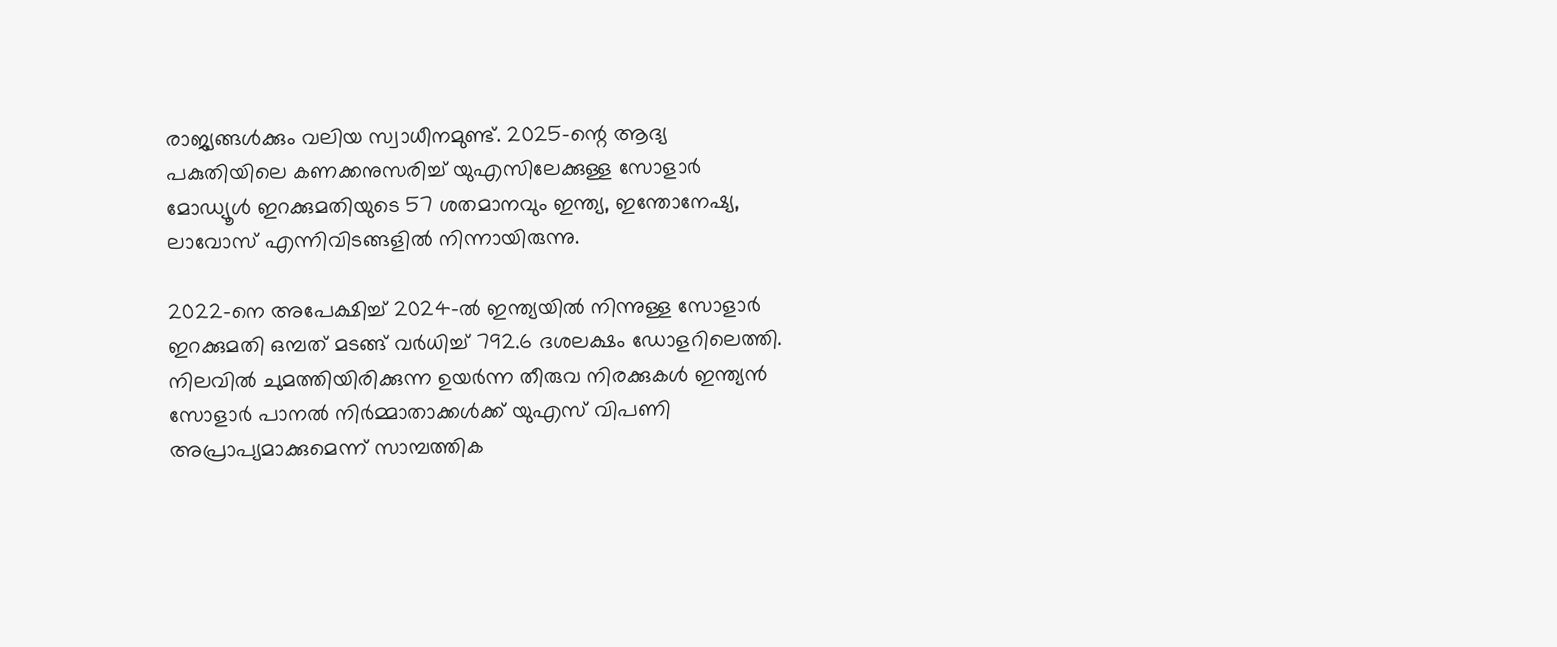രാജ്യങ്ങൾക്കും വലിയ സ്വാധീനമുണ്ട്. 2025-ന്റെ ആദ്യ പകുതിയിലെ കണക്കനുസരിച്ച് യുഎസിലേക്കുള്ള സോളാർ മോഡ്യൂൾ ഇറക്കുമതിയുടെ 57 ശതമാനവും ഇന്ത്യ, ഇന്തോനേഷ്യ, ലാവോസ് എന്നിവിടങ്ങളിൽ നിന്നായിരുന്നു.

2022-നെ അപേക്ഷിച്ച് 2024-ൽ ഇന്ത്യയിൽ നിന്നുള്ള സോളാർ ഇറക്കുമതി ഒമ്പത് മടങ്ങ് വർധിച്ച് 792.6 ദശലക്ഷം ഡോളറിലെത്തി. നിലവിൽ ചുമത്തിയിരിക്കുന്ന ഉയർന്ന തീരുവ നിരക്കുകൾ ഇന്ത്യൻ സോളാർ പാനൽ നിർമ്മാതാക്കൾക്ക് യുഎസ് വിപണി അപ്രാപ്യമാക്കുമെന്ന് സാമ്പത്തിക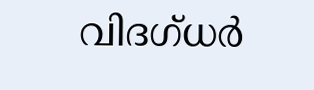വിദഗ്ധർ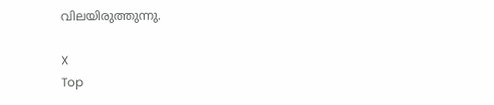വിലയിരുത്തുന്നു.

X
Top